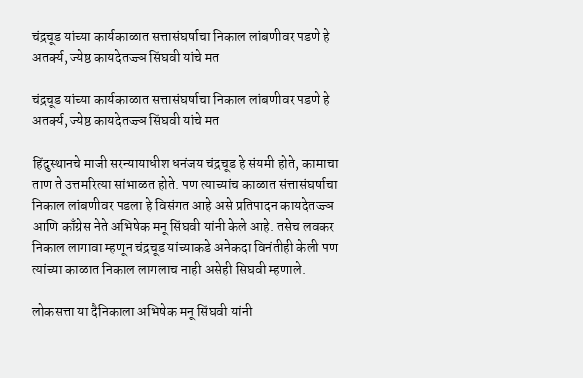चंद्रचूड यांच्या कार्यकाळात सत्तासंघर्षाचा निकाल लांबणीवर पडणे हे अतर्क्य, ज्येष्ठ कायदेतज्ज्ञ सिंघवी यांचे मत

चंद्रचूड यांच्या कार्यकाळात सत्तासंघर्षाचा निकाल लांबणीवर पडणे हे अतर्क्य, ज्येष्ठ कायदेतज्ज्ञ सिंघवी यांचे मत

हिंदुस्थानचे माजी सरन्यायाधीश धनंजय चंद्रचूड हे संयमी होते, कामाचा ताण ते उत्तमरित्या सांभाळत होते. पण त्याच्यांच काळात संत्तासंघर्षाचा निकाल लांबणीवर पडला हे विसंगत आहे असे प्रतिपादन कायदेतज्ज्ञ आणि काँग्रेस नेते अभिषेक मनू सिंघवी यांनी केले आहे. तसेच लवकर निकाल लागावा म्हणून चंद्रचूड यांच्याकडे अनेकदा विनंतीही केली पण त्यांच्या काळात निकाल लागलाच नाही असेही सिघवी म्हणाले.

लोकसत्ता या दैनिकाला अभिषेक मनू सिंघवी यांनी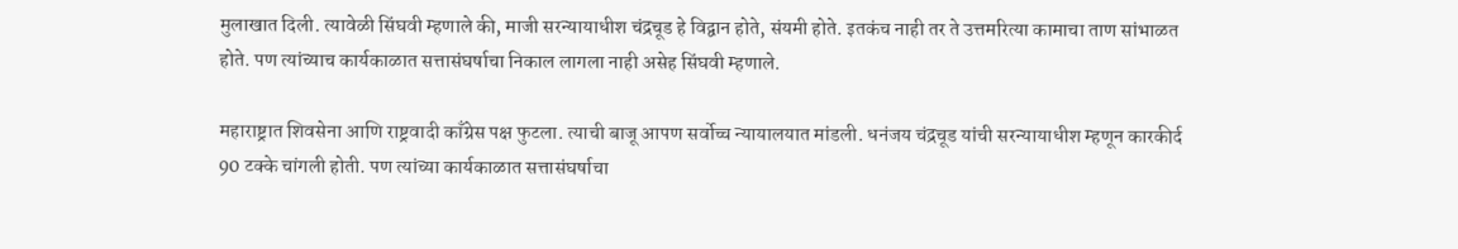मुलाखात दिली. त्यावेळी सिंघवी म्हणाले की, माजी सरन्यायाधीश चंद्रचूड हे विद्वान होते, संयमी होते. इतकंच नाही तर ते उत्तमरित्या कामाचा ताण सांभाळत होते. पण त्यांच्याच कार्यकाळात सत्तासंघर्षाचा निकाल लागला नाही असेह सिंघवी म्हणाले.

महाराष्ट्रात शिवसेना आणि राष्ट्रवादी काँग्रेस पक्ष फुटला. त्याची बाजू आपण सर्वोच्च न्यायालयात मांडली. धनंजय चंद्रचूड यांची सरन्यायाधीश म्हणून कारकीर्द 90 टक्के चांगली होती. पण त्यांच्या कार्यकाळात सत्तासंघर्षाचा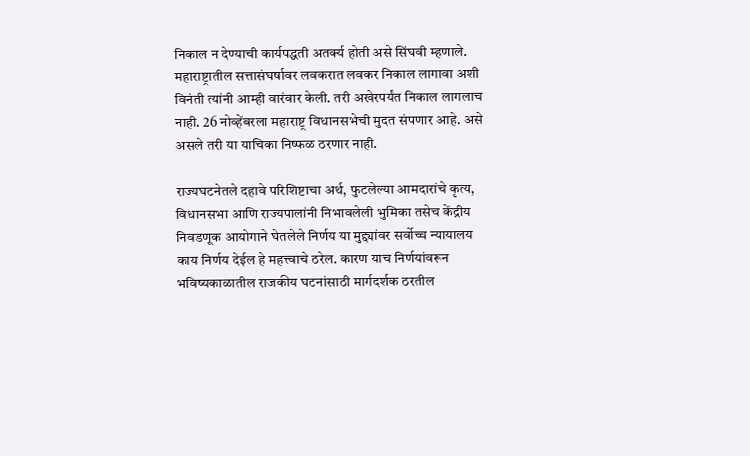निकाल न देण्याची कार्यपद्धती अतर्क्य होती असे सिंघवी म्हणाले. महाराष्ट्रातील सत्तासंघर्षावर लवकरात लवकर निकाल लागावा अशी विनंती त्यांनी आम्ही वारंवार केली. तरी अखेरपर्यंत निकाल लागलाच नाही. 26 नोव्हेंबरला महाराष्ट्र विधानसभेची मुदत संपणार आहे. असे असले तरी या याचिका निष्फळ ठरणार नाही.

राज्यघटनेतले दहावे परिशिष्टाचा अर्थ, फुटलेल्या आमदारांचे कृत्य, विधानसभा आणि राज्यपालांनी निभावलेली भुमिका तसेच केंद्रीय निवडणूक आयोगाने घेतलेले निर्णय या मुद्द्यांवर सर्वोच्च न्यायालय काय निर्णय देईल हे महत्त्वाचे ठरेल. कारण याच निर्णयांवरून भविष्यकाळातील राजकीय घटनांसाठी मार्गदर्शक ठरतील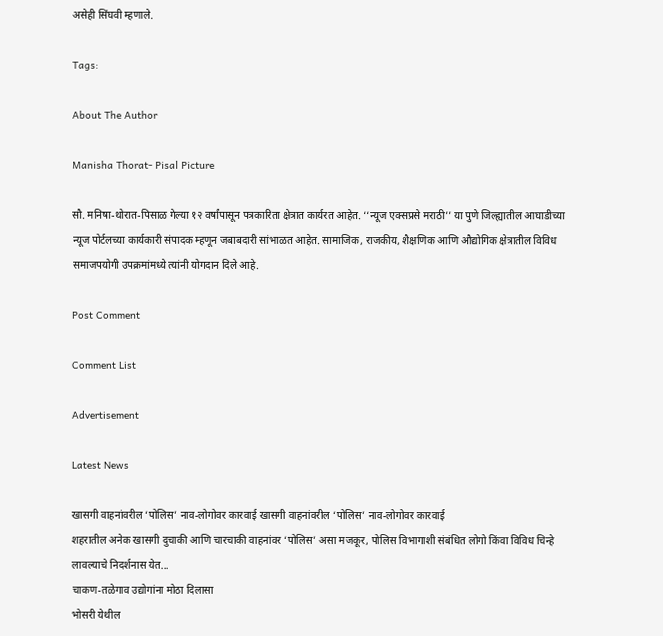असेही सिंघवी म्हणाले.

Tags:

About The Author

Manisha Thorat- Pisal Picture

सौ. मनिषा-थोरात-पिसाळ गेल्या १२ वर्षांपासून पत्रकारिता क्षेत्रात कार्यरत आहेत. ‘‘न्यूज एक्सप्रसे मराठी’’ या पुणे जिल्ह्यातील आघाडीच्या न्यूज पोर्टलच्या कार्यकारी संपादक म्हणून जबाबदारी सांभाळत आहेत. सामाजिक, राजकीय, शैक्षणिक आणि औद्योगिक क्षेत्रातील विविध समाजपयोगी उपक्रमांमध्ये त्यांनी योगदान दिले आहे.

Post Comment

Comment List

Advertisement

Latest News

खासगी वाहनांवरील ‘पोलिस’ नाव-लोगोवर कारवाई खासगी वाहनांवरील ‘पोलिस’ नाव-लोगोवर कारवाई
शहरातील अनेक खासगी दुचाकी आणि चारचाकी वाहनांवर ‘पोलिस’ असा मजकूर, पोलिस विभागाशी संबंधित लोगो किंवा विविध चिन्हे लावल्याचे निदर्शनास येत...
चाकण-तळेगाव उद्योगांना मोठा दिलासा
भोसरी येथील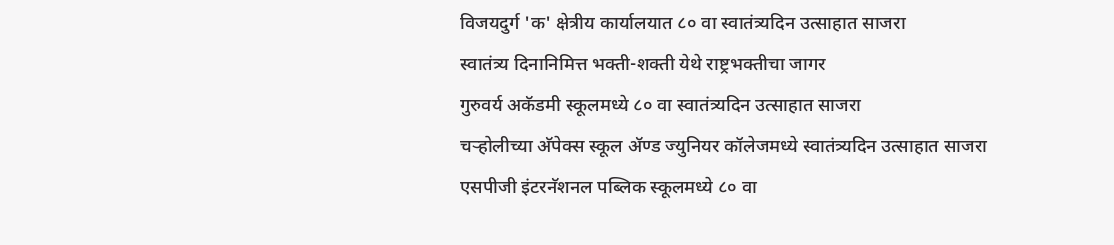विजयदुर्ग 'क' क्षेत्रीय कार्यालयात ८० वा स्वातंत्र्यदिन उत्साहात साजरा
स्वातंत्र्य दिनानिमित्त भक्ती-शक्ती येथे राष्ट्रभक्तीचा जागर
गुरुवर्य अकॅडमी स्कूलमध्ये ८० वा स्वातंत्र्यदिन उत्साहात साजरा
चऱ्होलीच्या अ‍ॅपेक्स स्कूल अ‍ॅण्ड ज्युनियर कॉलेजमध्ये स्वातंत्र्यदिन उत्साहात साजरा
एसपीजी इंटरनॅशनल पब्लिक स्कूलमध्ये ८० वा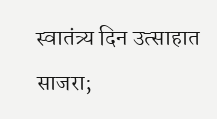स्वातंत्र्य दिन उत्साहात साजरा;